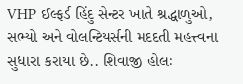VHP ઈલ્ફર્ડ હિંદુ સેન્ટર ખાતે શ્રદ્ધાળુઓ, સભ્યો અને વોલન્ટિયર્સની મદદતી મહત્ત્વના સુધારા કરાયા છે.. શિવાજી હોલઃ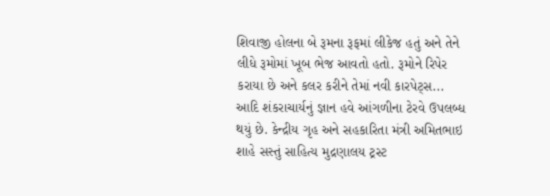શિવાજી હોલના બે રૂમના રૂફમાં લીકેજ હતું અને તેને લીધે રૂમોમાં ખૂબ ભેજ આવતો હતો. રૂમોને રિપેર કરાયા છે અને કલર કરીને તેમાં નવી કારપેટ્સ...
આદિ શંકરાચાર્યનું જ્ઞાન હવે આંગળીના ટેરવે ઉપલબ્ધ થયું છે. કેન્દ્રીય ગૃહ અને સહકારિતા મંત્રી અમિતભાઇ શાહે સસ્તું સાહિત્ય મુદ્રણાલય ટ્રસ્ટ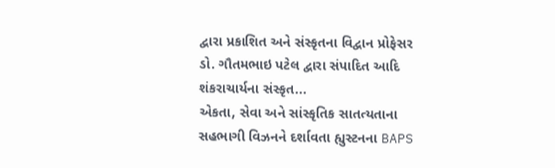દ્વારા પ્રકાશિત અને સંસ્કૃતના વિદ્વાન પ્રોફેસર ડો. ગૌતમભાઇ પટેલ દ્વારા સંપાદિત આદિ શંકરાચાર્યના સંસ્કૃત...
એકતા, સેવા અને સાંસ્કૃતિક સાતત્યતાના સહભાગી વિઝનને દર્શાવતા હ્યુસ્ટનના BAPS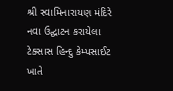શ્રી સ્વામિનારાયણ મંદિરે નવા ઉદ્ઘાટન કરાયેલા ટેક્સાસ હિન્દુ કેમ્પસાઈટ ખાતે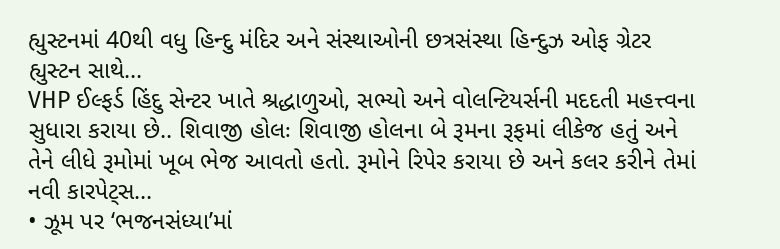હ્યુસ્ટનમાં 40થી વધુ હિન્દુ મંદિર અને સંસ્થાઓની છત્રસંસ્થા હિન્દુઝ ઓફ ગ્રેટર હ્યુસ્ટન સાથે...
VHP ઈલ્ફર્ડ હિંદુ સેન્ટર ખાતે શ્રદ્ધાળુઓ, સભ્યો અને વોલન્ટિયર્સની મદદતી મહત્ત્વના સુધારા કરાયા છે.. શિવાજી હોલઃ શિવાજી હોલના બે રૂમના રૂફમાં લીકેજ હતું અને તેને લીધે રૂમોમાં ખૂબ ભેજ આવતો હતો. રૂમોને રિપેર કરાયા છે અને કલર કરીને તેમાં નવી કારપેટ્સ...
• ઝૂમ પર ‘ભજનસંધ્યા’માં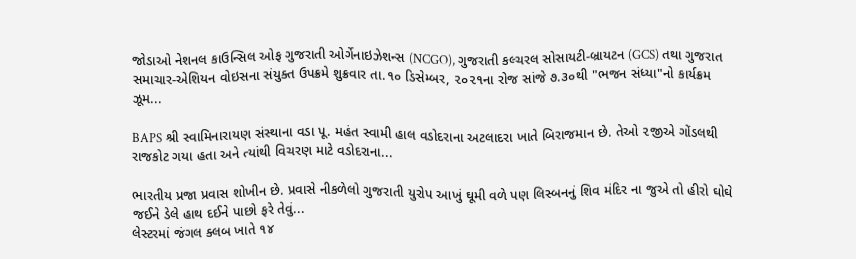જોડાઓ નેશનલ કાઉન્સિલ ઓફ ગુજરાતી ઓર્ગેનાઇઝેશન્સ (NCGO), ગુજરાતી કલ્ચરલ સોસાયટી-બ્રાયટન (GCS) તથા ગુજરાત સમાચાર-એશિયન વોઇસના સંયુક્ત ઉપક્રમે શુક્રવાર તા.૧૦ ડિસેમ્બર, ૨૦૨૧ના રોજ સાંજે ૭.૩૦થી "ભજન સંધ્યા"નો કાર્યક્રમ ઝૂમ...

BAPS શ્રી સ્વામિનારાયણ સંસ્થાના વડા પૂ. મહંત સ્વામી હાલ વડોદરાના અટલાદરા ખાતે બિરાજમાન છે. તેઓ ૨જીએ ગોંડલથી રાજકોટ ગયા હતા અને ત્યાંથી વિચરણ માટે વડોદરાના...

ભારતીય પ્રજા પ્રવાસ શોખીન છે. પ્રવાસે નીકળેલો ગુજરાતી યુરોપ આખું ઘૂમી વળે પણ લિસ્બનનું શિવ મંદિર ના જુએ તો હીરો ઘોઘે જઈને ડેલે હાથ દઈને પાછો ફરે તેવું...
લેસ્ટરમાં જંગલ ક્લબ ખાતે ૧૪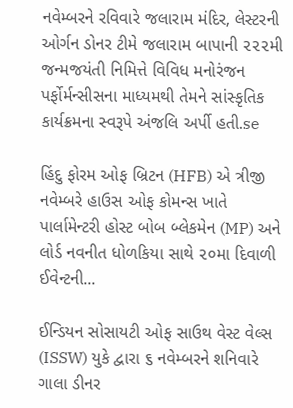નવેમ્બરને રવિવારે જલારામ મંદિર, લેસ્ટરની ઓર્ગન ડોનર ટીમે જલારામ બાપાની ૨૨૨મી જન્મજયંતી નિમિત્તે વિવિધ મનોરંજન પર્ફોર્મન્સીસના માધ્યમથી તેમને સાંસ્કૃતિક કાર્યક્રમના સ્વરૂપે અંજલિ અર્પી હતી.se

હિંદુ ફોરમ ઓફ બ્રિટન (HFB) એ ત્રીજી નવેમ્બરે હાઉસ ઓફ કોમન્સ ખાતે પાર્લામેન્ટરી હોસ્ટ બોબ બ્લેકમેન (MP) અને લોર્ડ નવનીત ધોળકિયા સાથે ૨૦મા દિવાળી ઈવેન્ટની...

ઈન્ડિયન સોસાયટી ઓફ સાઉથ વેસ્ટ વેલ્સ (ISSW) યુકે દ્વારા ૬ નવેમ્બરને શનિવારે ગાલા ડીનર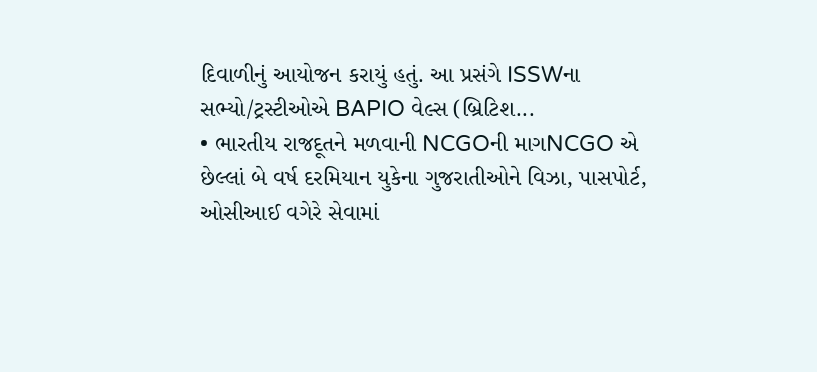દિવાળીનું આયોજન કરાયું હતું. આ પ્રસંગે ISSWના સભ્યો/ટ્રસ્ટીઓએ BAPIO વેલ્સ (બ્રિટિશ...
• ભારતીય રાજદૂતને મળવાની NCGOની માગNCGO એ છેલ્લાં બે વર્ષ દરમિયાન યુકેના ગુજરાતીઓને વિઝા, પાસપોર્ટ, ઓસીઆઈ વગેરે સેવામાં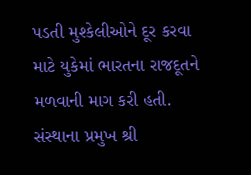પડતી મુશ્કેલીઓને દૂર કરવા માટે યુકેમાં ભારતના રાજદૂતને મળવાની માગ કરી હતી. સંસ્થાના પ્રમુખ શ્રી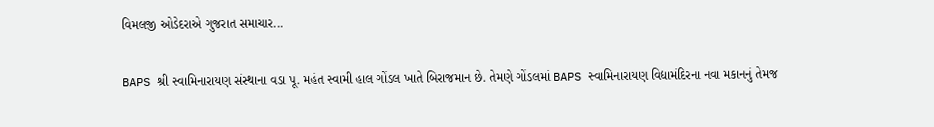વિમલજી ઓડેદરાએ ગુજરાત સમાચાર...

BAPS શ્રી સ્વામિનારાયણ સંસ્થાના વડા પૂ. મહંત સ્વામી હાલ ગોંડલ ખાતે બિરાજમાન છે. તેમણે ગોંડલમાં BAPS સ્વામિનારાયણ વિદ્યામંદિરના નવા મકાનનું તેમજ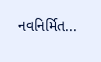નવનિર્મિત...